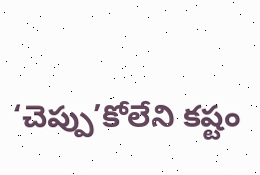‘చెప్పు’కోలేని కష్టం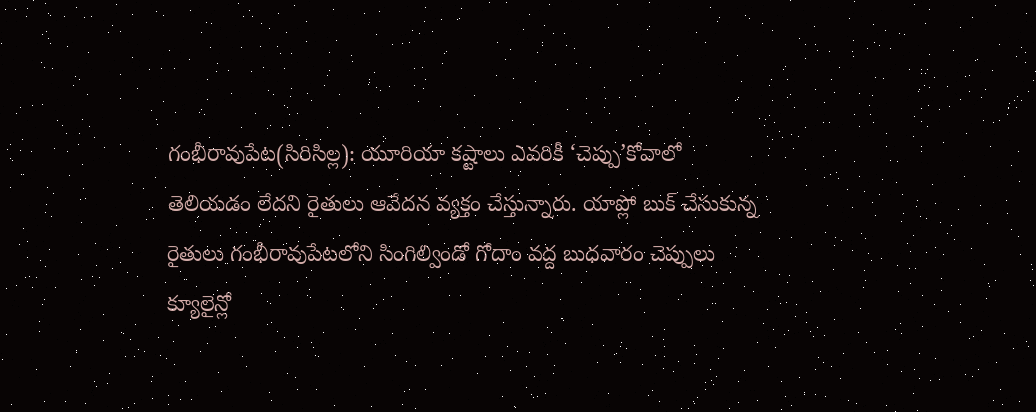గంభీరావుపేట(సిరిసిల్ల): యూరియా కష్టాలు ఎవరికీ ‘చెప్పు’కోవాలో తెలియడం లేదని రైతులు ఆవేదన వ్యక్తం చేస్తున్నారు. యాప్లో బుక్ చేసుకున్న రైతులు గంభీరావుపేటలోని సింగిల్విండో గోదాం వద్ద బుధవారం చెప్పులు క్యూలైన్లో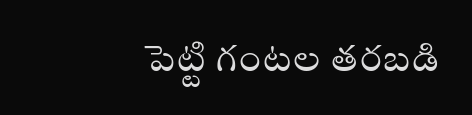పెట్టి గంటల తరబడి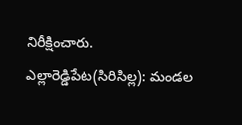నిరీక్షించారు.
ఎల్లారెడ్డిపేట(సిరిసిల్ల): మండల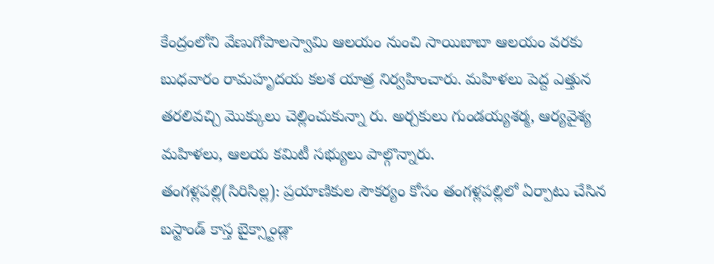కేంద్రంలోని వేణుగోపాలస్వామి ఆలయం నుంచి సాయిబాబా ఆలయం వరకు బుధవారం రామహృదయ కలశ యాత్ర నిర్వహించారు. మహిళలు పెద్ద ఎత్తున తరలివచ్చి మొక్కులు చెల్లించుకున్నా రు. అర్చకులు గుండయ్యశర్మ, ఆర్యవైశ్య మహిళలు, ఆలయ కమిటీ సభ్యులు పాల్గొన్నారు.
తంగళ్లపల్లి(సిరిసిల్ల): ప్రయాణికుల సౌకర్యం కోసం తంగళ్లపల్లిలో ఏర్పాటు చేసిన బస్టాండ్ కాస్త బైక్స్టాండ్లా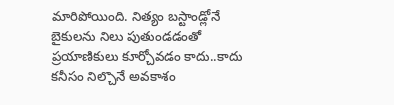మారిపోయింది. నిత్యం బస్టాండ్లోనే బైకులను నిలు పుతుండడంతో ప్రయాణికులు కూర్చోవడం కాదు..కాదు కనీసం నిల్చొనే అవకాశం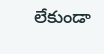లేకుండా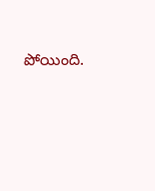పోయింది.